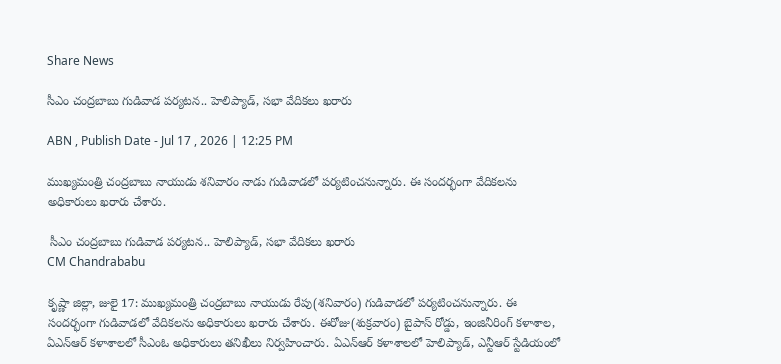Share News

సీఎం చంద్రబాబు గుడివాడ పర్యటన.. హెలిప్యాడ్, సభా వేదికలు ఖరారు

ABN , Publish Date - Jul 17 , 2026 | 12:25 PM

ముఖ్యమంత్రి చంద్రబాబు నాయుడు శనివారం నాడు గుడివాడలో పర్యటించనున్నారు. ఈ సందర్భంగా వేదికలను అధికారులు ఖరారు చేశారు.

 సీఎం చంద్రబాబు గుడివాడ పర్యటన.. హెలిప్యాడ్, సభా వేదికలు ఖరారు
CM Chandrababu

కృష్ణా జిల్లా, జులై 17: ముఖ్యమంత్రి చంద్రబాబు నాయుడు రేపు(శనివారం) గుడివాడలో పర్యటించనున్నారు. ఈ సందర్భంగా గుడివాడలో వేదికలను అధికారులు ఖరారు చేశారు. ఈరోజు(శుక్రవారం) బైపాస్ రోడ్డు, ఇంజినీరింగ్ కళాశాల, ఏఎన్ఆర్ కళాశాలలో సీఎంఓ అధికారులు తనిఖీలు నిర్వహించారు. ఏఎన్ఆర్ కళాశాలలో హెలిప్యాడ్, ఎన్టీఆర్ స్టేడియంలో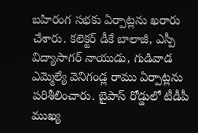బహిరంగ సభకు ఏర్పాట్లను ఖరారు చేశారు. కలెక్టర్ డీకే బాలాజీ, ఎస్పీ విద్యాసాగర్ నాయుడు, గుడివాడ ఎమ్మెల్యే వెనిగండ్ల రాము ఏర్పాట్లను పరిశీలించారు. బైపాస్ రోడ్డులో టీడీపీ ముఖ్య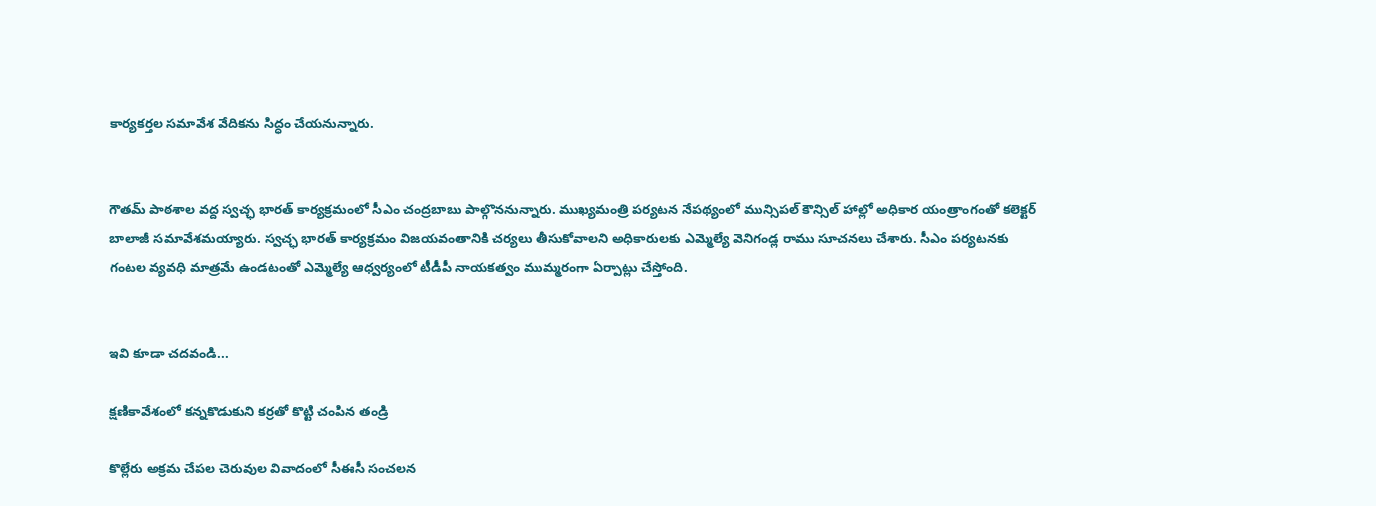కార్యకర్తల సమావేశ వేదికను సిద్ధం చేయనున్నారు.


గౌతమ్ పాఠశాల వద్ద స్వచ్ఛ భారత్ కార్యక్రమంలో సీఎం చంద్రబాబు పాల్గొననున్నారు. ముఖ్యమంత్రి పర్యటన నేపథ్యంలో మున్సిపల్ కౌన్సిల్ హాల్లో అధికార యంత్రాంగంతో కలెక్టర్ బాలాజీ సమావేశమయ్యారు. స్వచ్ఛ భారత్ కార్యక్రమం విజయవంతానికి చర్యలు తీసుకోవాలని అధికారులకు ఎమ్మెల్యే వెనిగండ్ల రాము సూచనలు చేశారు. సీఎం పర్యటనకు గంటల వ్యవధి మాత్రమే ఉండటంతో ఎమ్మెల్యే ఆధ్వర్యంలో టీడీపీ నాయకత్వం ముమ్మరంగా ఏర్పాట్లు చేస్తోంది.


ఇవి కూడా చదవండి...

క్షణికావేశంలో కన్నకొడుకుని కర్రతో కొట్టి చంపిన తండ్రి

కొల్లేరు అక్రమ చేపల చెరువుల వివాదంలో సీఈసీ సంచలన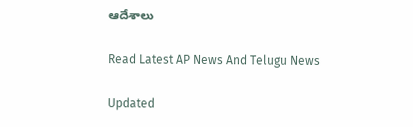ఆదేశాలు

Read Latest AP News And Telugu News

Updated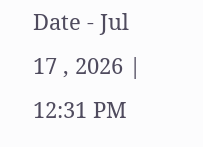Date - Jul 17 , 2026 | 12:31 PM